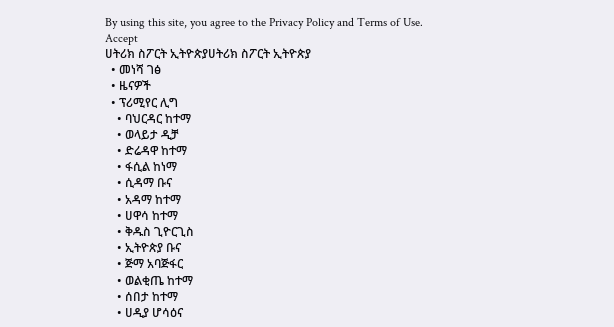By using this site, you agree to the Privacy Policy and Terms of Use.
Accept
ሀትሪክ ስፖርት ኢትዮጵያሀትሪክ ስፖርት ኢትዮጵያ
  • መነሻ ገፅ
  • ዜናዎች
  • ፕሪሚየር ሊግ
    • ባህርዳር ከተማ
    • ወላይታ ዲቻ
    • ድሬዳዋ ከተማ
    • ፋሲል ከነማ
    • ሲዳማ ቡና
    • አዳማ ከተማ
    • ሀዋሳ ከተማ
    • ቅዱስ ጊዮርጊስ
    • ኢትዮጵያ ቡና
    • ጅማ አባጅፋር
    • ወልቂጤ ከተማ
    • ሰበታ ከተማ
    • ሀዲያ ሆሳዕና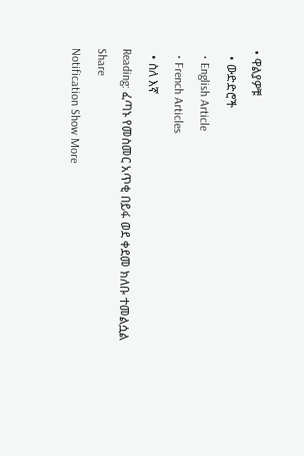• ዋልያዎቹ
  • ውድድሮች
  • English Article
  • French Articles
  • ስለ እኛ
Reading: ፈጣኑ የመስመር አጥቂ በይፋ ወደ ቀደመ ክለቡ ተመልሷል
Share
Notification Show More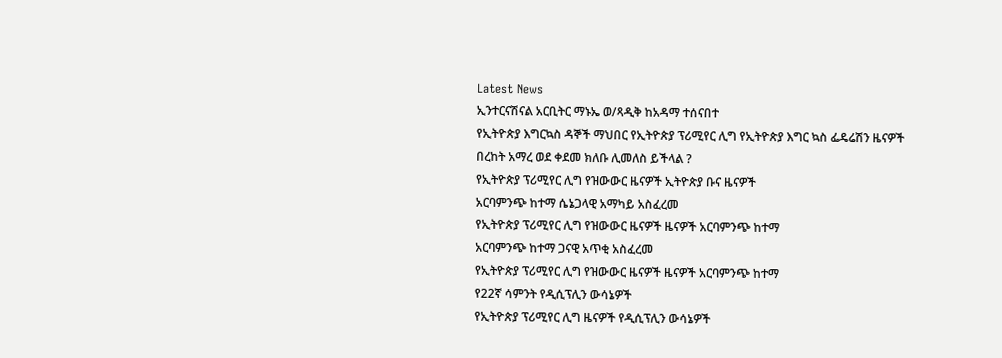Latest News
ኢንተርናሽናል አርቢትር ማኑኤ ወ/ጻዲቅ ከአዳማ ተሰናበተ
የኢትዮጵያ እግርኳስ ዳኞች ማህበር የኢትዮጵያ ፕሪሚየር ሊግ የኢትዮጵያ እግር ኳስ ፌዴሬሽን ዜናዎች
በረከት አማረ ወደ ቀደመ ክለቡ ሊመለስ ይችላል ?
የኢትዮጵያ ፕሪሚየር ሊግ የዝውውር ዜናዎች ኢትዮጵያ ቡና ዜናዎች
አርባምንጭ ከተማ ሴኔጋላዊ አማካይ አስፈረመ
የኢትዮጵያ ፕሪሚየር ሊግ የዝውውር ዜናዎች ዜናዎች አርባምንጭ ከተማ
አርባምንጭ ከተማ ጋናዊ አጥቂ አስፈረመ
የኢትዮጵያ ፕሪሚየር ሊግ የዝውውር ዜናዎች ዜናዎች አርባምንጭ ከተማ
የ22ኛ ሳምንት የዲሲፕሊን ውሳኔዎች
የኢትዮጵያ ፕሪሚየር ሊግ ዜናዎች የዲሲፕሊን ውሳኔዎች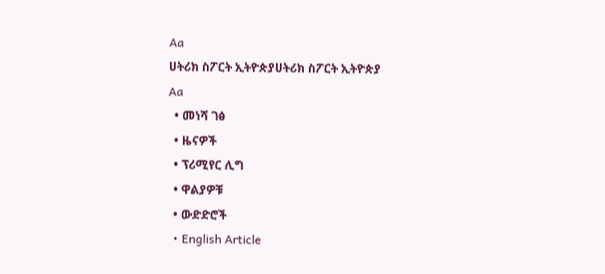Aa
ሀትሪክ ስፖርት ኢትዮጵያሀትሪክ ስፖርት ኢትዮጵያ
Aa
  • መነሻ ገፅ
  • ዜናዎች
  • ፕሪሚየር ሊግ
  • ዋልያዎቹ
  • ውድድሮች
  • English Article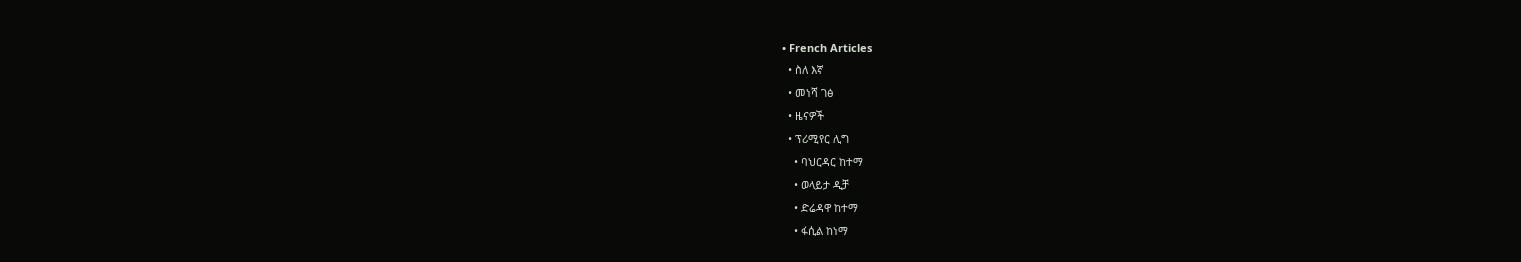• French Articles
  • ስለ እኛ
  • መነሻ ገፅ
  • ዜናዎች
  • ፕሪሚየር ሊግ
    • ባህርዳር ከተማ
    • ወላይታ ዲቻ
    • ድሬዳዋ ከተማ
    • ፋሲል ከነማ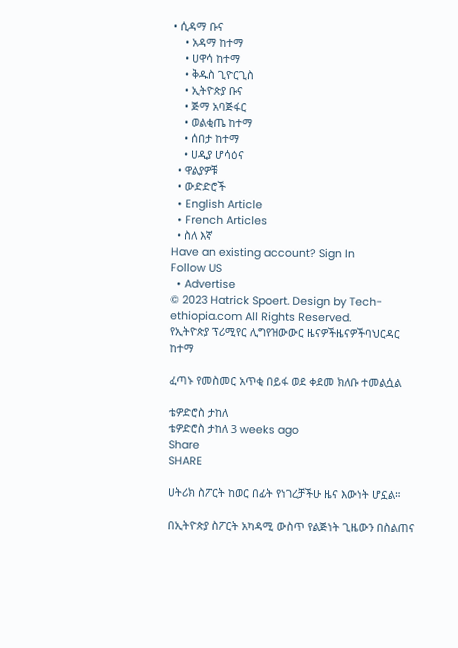• ሲዳማ ቡና
    • አዳማ ከተማ
    • ሀዋሳ ከተማ
    • ቅዱስ ጊዮርጊስ
    • ኢትዮጵያ ቡና
    • ጅማ አባጅፋር
    • ወልቂጤ ከተማ
    • ሰበታ ከተማ
    • ሀዲያ ሆሳዕና
  • ዋልያዎቹ
  • ውድድሮች
  • English Article
  • French Articles
  • ስለ እኛ
Have an existing account? Sign In
Follow US
  • Advertise
© 2023 Hatrick Spoert. Design by Tech-ethiopia.com All Rights Reserved.
የኢትዮጵያ ፕሪሚየር ሊግየዝውውር ዜናዎችዜናዎችባህርዳር ከተማ

ፈጣኑ የመስመር አጥቂ በይፋ ወደ ቀደመ ክለቡ ተመልሷል

ቴዎድሮስ ታከለ
ቴዎድሮስ ታከለ 3 weeks ago
Share
SHARE

ሀትሪክ ስፖርት ከወር በፊት የነገረቻችሁ ዜና እውነት ሆኗል።

በኢትዮጵያ ስፖርት አካዳሚ ውስጥ የልጅነት ጊዜውን በስልጠና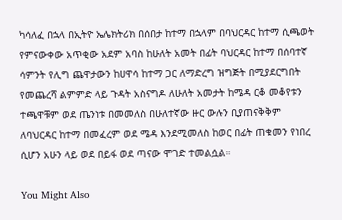ካሳለፈ በኋላ በኢትዮ ኤሌክትሪክ በሰበታ ከተማ በኋላም በባህርዳር ከተማ ሲጫወት የምናውቀው አጥቂው አደም አባስ ከሁለት አመት በፊት ባህርዳር ከተማ በሰባተኛ ሳምንት የሊግ ጨዋታውን ከሀዋሳ ከተማ ጋር ለማድረግ ዝግጅት በሚያደርግበት የመጨረሻ ልምምድ ላይ ጉዳት አስናግዶ ለሁለት አመታት ከሜዳ ርቆ መቆየቱን ተጫዋቹም ወደ ጤንነቱ በመመለስ በሁለተኛው ዙር ውሉን ቢያጠናቅቅም ለባህርዳር ከተማ በመፈረም ወደ ሜዳ እንደሚመለስ ከወር በፊት ጠቁመን የነበረ ሲሆን አሁን ላይ ወደ በይፋ ወደ ጣናው ሞገድ ተመልሷል።

You Might Also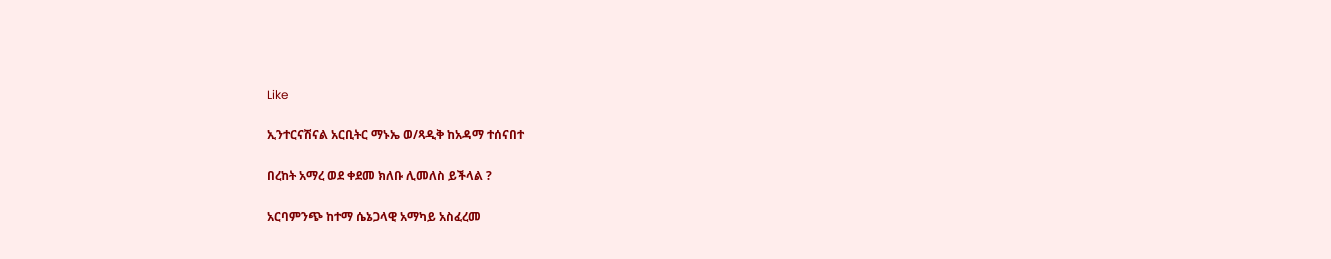Like

ኢንተርናሽናል አርቢትር ማኑኤ ወ/ጻዲቅ ከአዳማ ተሰናበተ

በረከት አማረ ወደ ቀደመ ክለቡ ሊመለስ ይችላል ?

አርባምንጭ ከተማ ሴኔጋላዊ አማካይ አስፈረመ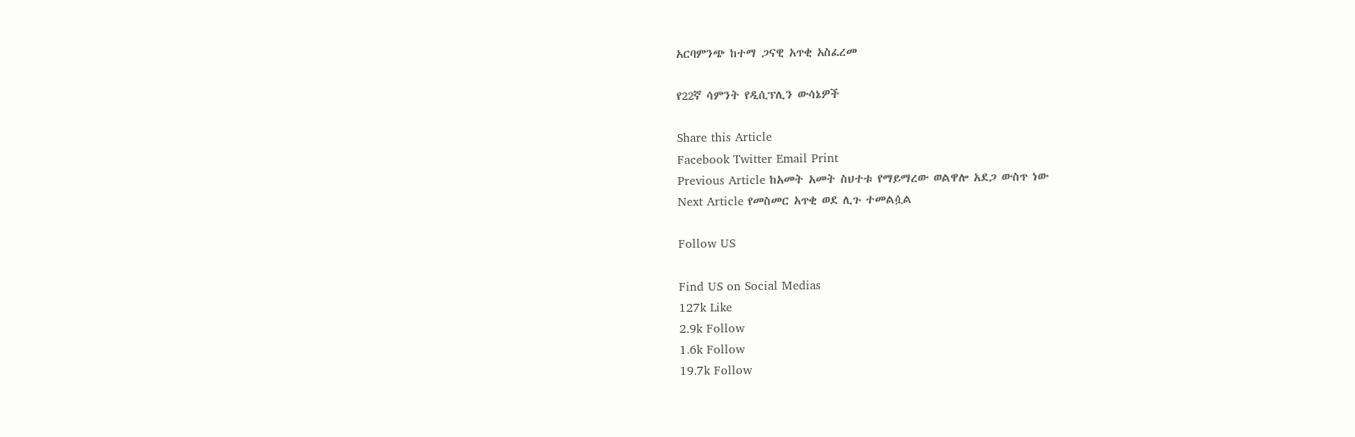አርባምንጭ ከተማ ጋናዊ አጥቂ አስፈረመ

የ22ኛ ሳምንት የዲሲፕሊን ውሳኔዎች

Share this Article
Facebook Twitter Email Print
Previous Article ከአመት አመት ስህተቱ የማይማረው ወልዋሎ አደጋ ውስጥ ነው
Next Article የመስመር አጥቂ ወደ ሊጉ ተመልሷል

Follow US

Find US on Social Medias
127k Like
2.9k Follow
1.6k Follow
19.7k Follow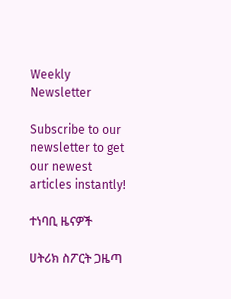Weekly Newsletter

Subscribe to our newsletter to get our newest articles instantly!

ተነባቢ ዜናዎች

ሀትሪክ ስፖርት ጋዜጣ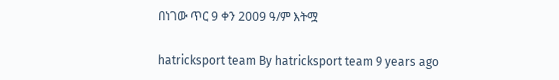በነገው ጥር 9 ቀን 2009 ዓ/ም እትሟ

hatricksport team By hatricksport team 9 years ago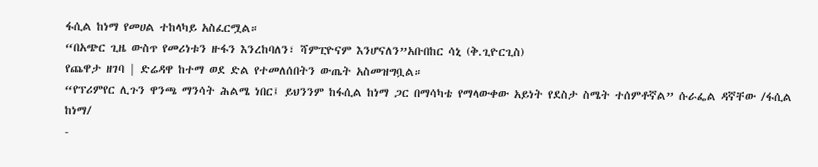ፋሲል ከነማ የመሀል ተከላካይ አስፈርሟል።
“በአጭር ጊዜ ውስጥ የመሪነቱን ዙፋን እንረከባለን፣ ሻምፒዮናም እንሆናለን”አቡበከር ሳኒ (ቅ.ጊዮርጊስ)
የጨዋታ ዘገባ | ድሬዳዋ ከተማ ወደ ድል የተመለሰበትን ውጤት አስመዝግቧል።
“የፕሪምየር ሊጉን ዋንጫ ማንሳት ሕልሜ ነበር፤ ይህንንም ከፋሲል ከነማ ጋር በማሳካቴ የማላውቀው አይነት የደስታ ስሜት ተሰምቶኛል” ሱራፌል ዳኛቸው /ፋሲል ከነማ/
-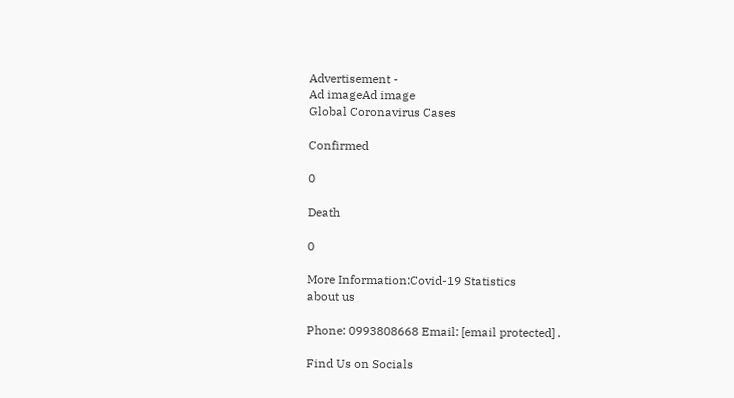Advertisement -
Ad imageAd image
Global Coronavirus Cases

Confirmed

0

Death

0

More Information:Covid-19 Statistics
about us

Phone: 0993808668 Email: [email protected] .

Find Us on Socials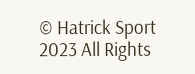© Hatrick Sport 2023 All Rights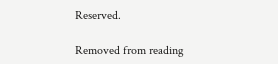Reserved.

Removed from reading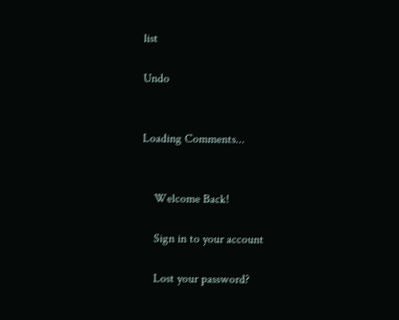list

Undo


Loading Comments...


    Welcome Back!

    Sign in to your account

    Lost your password?